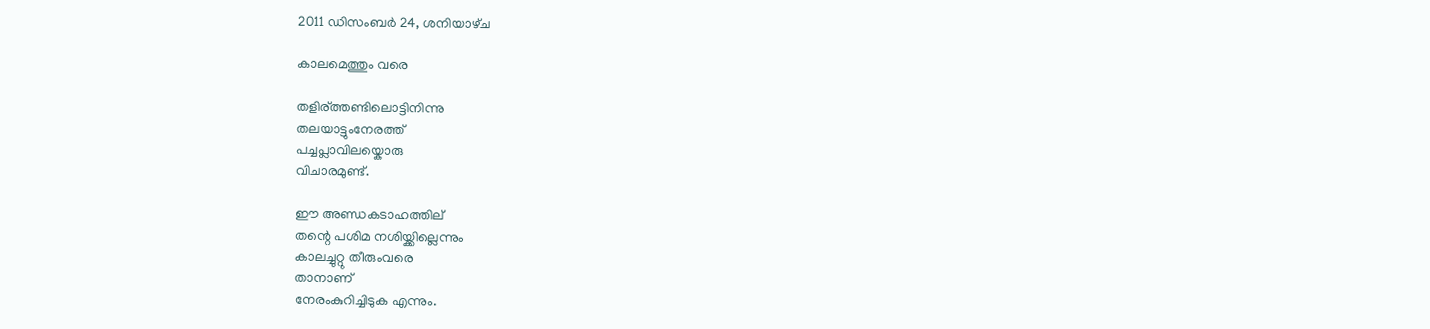2011 ഡിസംബർ 24, ശനിയാഴ്‌ച

കാലമെത്തും വരെ

തളിര്ത്തണ്ടിലൊട്ടിനിന്നു
തലയാട്ടുംനേരത്ത്
പച്ചപ്ലാവിലയ്കൊരു
വിചാരമുണ്ട്.

ഈ അണ്ഡകടാഹത്തില്
തന്റെ പശിമ നശിയ്ക്കില്ലെന്നും
കാലച്ചുറ്റു തീരുംവരെ
താനാണ്
നേരംകുറിച്ചിടുക എന്നും.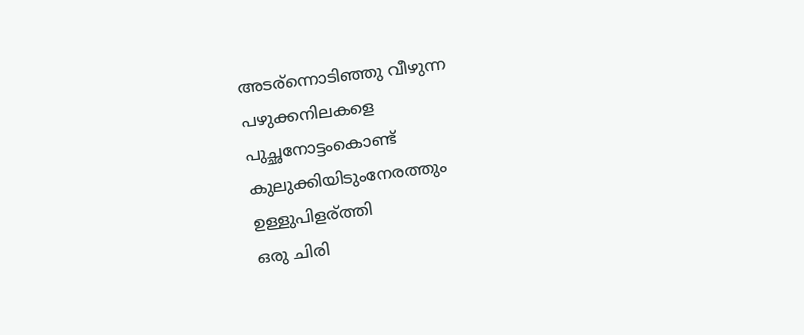അടര്ന്നൊടിഞ്ഞു വീഴുന്ന
പഴുക്കനിലകളെ
പുച്ഛനോട്ടംകൊണ്ട്
കുലുക്കിയിടുംനേരത്തും
ഉള്ളുപിളര്ത്തി
ഒരു ചിരി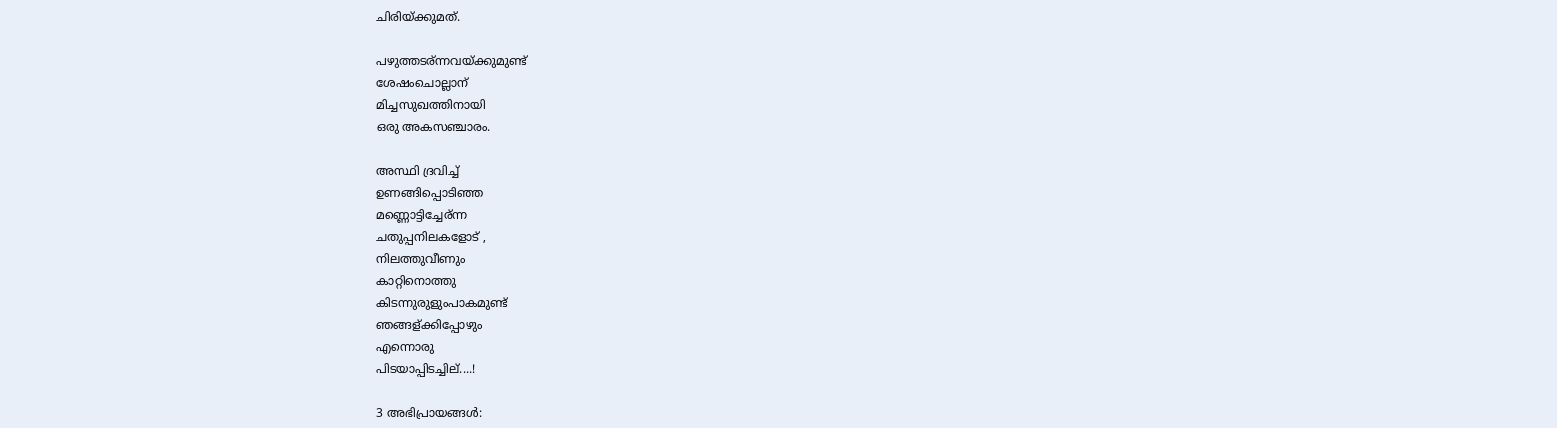ചിരിയ്ക്കുമത്.

പഴുത്തടര്ന്നവയ്ക്കുമുണ്ട്
ശേഷംചൊല്ലാന്
മിച്ചസുഖത്തിനായി
ഒരു അകസഞ്ചാരം.

അസ്ഥി ദ്രവിച്ച്
ഉണങ്ങിപ്പൊടിഞ്ഞ
മണ്ണൊട്ടിച്ചേര്ന്ന
ചതുപ്പനിലകളോട് ,
നിലത്തുവീണും
കാറ്റിനൊത്തു
കിടന്നുരുളുംപാകമുണ്ട്
ഞങ്ങള്ക്കിപ്പോഴും
എന്നൊരു
പിടയാപ്പിടച്ചില്....!

3 അഭിപ്രായങ്ങൾ: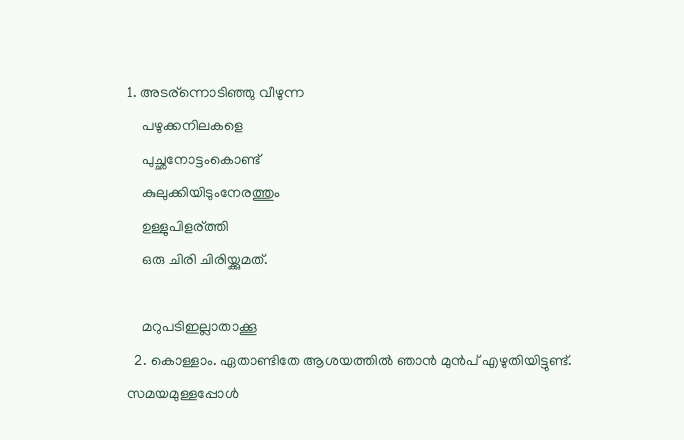1. അടര്ന്നൊടിഞ്ഞു വീഴുന്ന
    പഴുക്കനിലകളെ
    പുച്ഛനോട്ടംകൊണ്ട്
    കുലുക്കിയിടുംനേരത്തും
    ഉള്ളുപിളര്ത്തി
    ഒരു ചിരി ചിരിയ്ക്കുമത്.

    മറുപടിഇല്ലാതാക്കൂ
  2. കൊള്ളാം. ഏതാണ്ടിതേ ആശയത്തില്‍ ഞാന്‍ മുന്‍പ് എഴുതിയിട്ടുണ്ട്. സമയമുള്ളപ്പോള്‍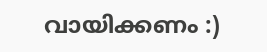വായിക്കണം :)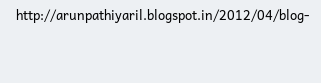http://arunpathiyaril.blogspot.in/2012/04/blog-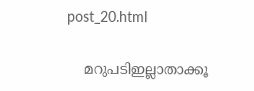post_20.html

    മറുപടിഇല്ലാതാക്കൂ